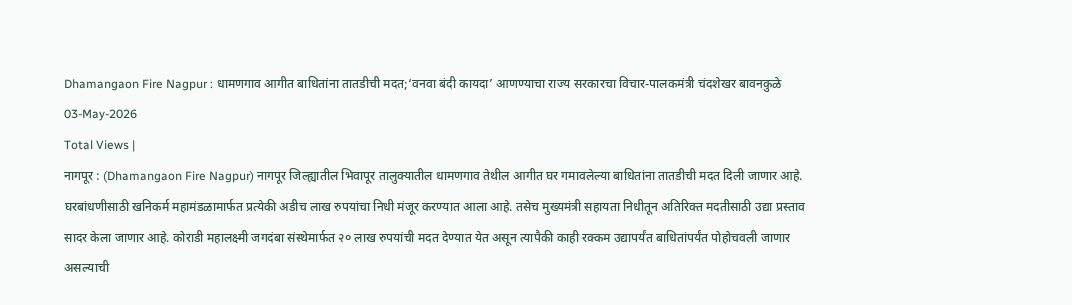Dhamangaon Fire Nagpur : धामणगाव आगीत बाधितांना तातडीची मदत;‘वनवा बंदी कायदा’ आणण्याचा राज्य सरकारचा विचार-पालकमंत्री चंदशेखर बावनकुळे
03-May-2026
Total Views |
नागपूर : (Dhamangaon Fire Nagpur) नागपूर जिल्ह्यातील भिवापूर तालुक्यातील धामणगाव तेथील आगीत घर गमावलेल्या बाधितांना तातडीची मदत दिली जाणार आहे. घरबांधणीसाठी खनिकर्म महामंडळामार्फत प्रत्येकी अडीच लाख रुपयांचा निधी मंजूर करण्यात आला आहे. तसेच मुख्यमंत्री सहायता निधीतून अतिरिक्त मदतीसाठी उद्या प्रस्ताव सादर केला जाणार आहे. कोराडी महालक्ष्मी जगदंबा संस्थेमार्फत २० लाख रुपयांची मदत देण्यात येत असून त्यापैकी काही रक्कम उद्यापर्यंत बाधितांपर्यंत पोहोचवली जाणार असल्याची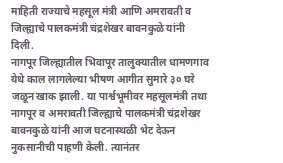माहिती राज्याचे महसूल मंत्री आणि अमरावती व जिल्ह्याचे पालकमंत्री चंद्रशेखर बावनकुळे यांनी दिली.
नागपूर जिल्ह्यातील भिवापूर तालुक्यातील धामणगाव येथे काल लागलेल्या भीषण आगीत सुमारे ३० घरे जळून खाक झाली. या पार्श्वभूमीवर महसूलमंत्री तथा नागपूर व अमरावती जिल्ह्याचे पालकमंत्री चंद्रशेखर बावनकुळे यांनी आज घटनास्थळी भेट देऊन नुकसानीची पाहणी केली. त्यानंतर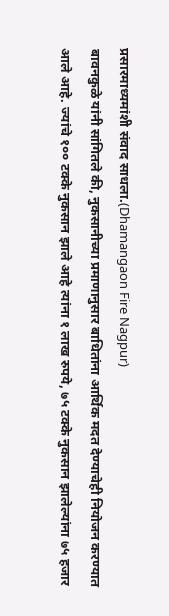प्रसारमाध्यमांशी संवाद साधला.(Dhamangaon Fire Nagpur)
बावनकुळे यांनी सांगितले की, नुकसानीच्या प्रमाणानुसार बाधितांना आर्थिक मदत देण्याचेही नियोजन करण्यात आले आहे. ज्यांचे १०० टक्के नुकसान झाले आहे त्यांना १ लाख रुपये, ७५ टक्के नुकसान झालेल्यांना ७५ हजार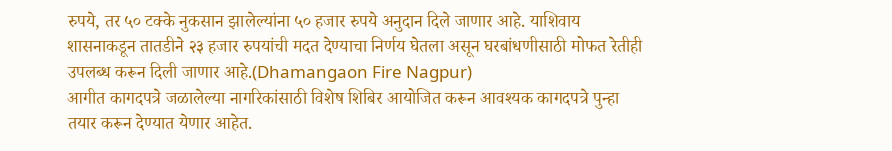रुपये, तर ५० टक्के नुकसान झालेल्यांना ५० हजार रुपये अनुदान दिले जाणार आहे. याशिवाय शासनाकडून तातडीने २३ हजार रुपयांची मदत देण्याचा निर्णय घेतला असून घरबांधणीसाठी मोफत रेतीही उपलब्ध करून दिली जाणार आहे.(Dhamangaon Fire Nagpur)
आगीत कागदपत्रे जळालेल्या नागरिकांसाठी विशेष शिबिर आयोजित करून आवश्यक कागदपत्रे पुन्हा तयार करून देण्यात येणार आहेत.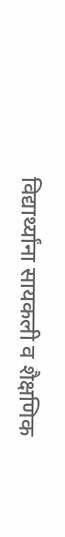विद्यार्थ्यांना सायकली व शैक्षणिक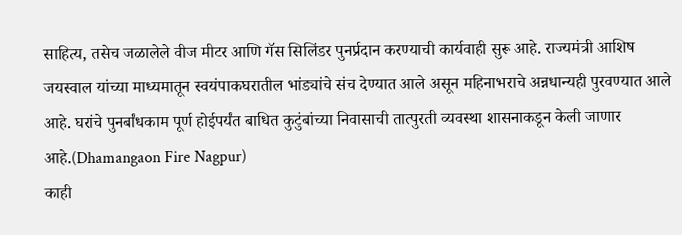साहित्य, तसेच जळालेले वीज मीटर आणि गॅस सिलिंडर पुनर्प्रदान करण्याची कार्यवाही सुरू आहे. राज्यमंत्री आशिष जयस्वाल यांच्या माध्यमातून स्वयंपाकघरातील भांड्यांचे संच देण्यात आले असून महिनाभराचे अन्नधान्यही पुरवण्यात आले आहे. घरांचे पुनर्बांधकाम पूर्ण होईपर्यंत बाधित कुटुंबांच्या निवासाची तात्पुरती व्यवस्था शासनाकडून केली जाणार आहे.(Dhamangaon Fire Nagpur)
काही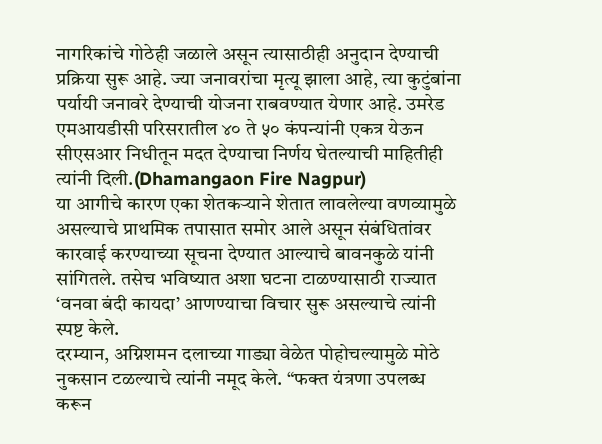नागरिकांचे गोठेही जळाले असून त्यासाठीही अनुदान देण्याची प्रक्रिया सुरू आहे. ज्या जनावरांचा मृत्यू झाला आहे, त्या कुटुंबांना पर्यायी जनावरे देण्याची योजना राबवण्यात येणार आहे. उमरेड एमआयडीसी परिसरातील ४० ते ५० कंपन्यांनी एकत्र येऊन सीएसआर निधीतून मदत देण्याचा निर्णय घेतल्याची माहितीही त्यांनी दिली.(Dhamangaon Fire Nagpur)
या आगीचे कारण एका शेतकऱ्याने शेतात लावलेल्या वणव्यामुळे असल्याचे प्राथमिक तपासात समोर आले असून संबंधितांवर कारवाई करण्याच्या सूचना देण्यात आल्याचे बावनकुळे यांनी सांगितले. तसेच भविष्यात अशा घटना टाळण्यासाठी राज्यात ‘वनवा बंदी कायदा’ आणण्याचा विचार सुरू असल्याचे त्यांनी स्पष्ट केले.
दरम्यान, अग्निशमन दलाच्या गाड्या वेळेत पोहोचल्यामुळे मोठे नुकसान टळल्याचे त्यांनी नमूद केले. “फक्त यंत्रणा उपलब्ध करून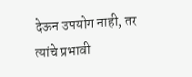देऊन उपयोग नाही, तर त्यांचे प्रभावी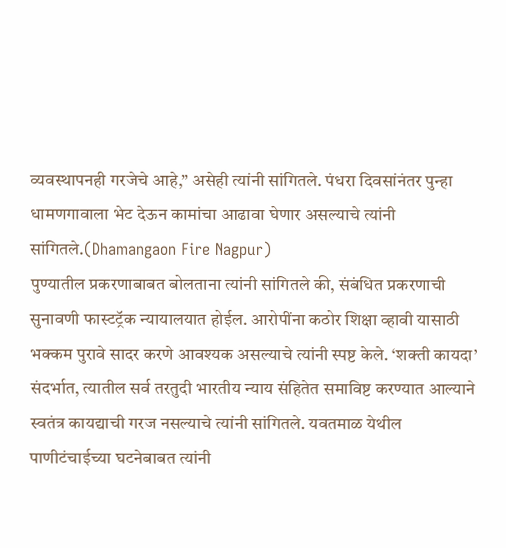व्यवस्थापनही गरजेचे आहे,” असेही त्यांनी सांगितले. पंधरा दिवसांनंतर पुन्हा धामणगावाला भेट देऊन कामांचा आढावा घेणार असल्याचे त्यांनी सांगितले.(Dhamangaon Fire Nagpur)
पुण्यातील प्रकरणाबाबत बोलताना त्यांनी सांगितले की, संबंधित प्रकरणाची सुनावणी फास्टट्रॅक न्यायालयात होईल. आरोपींना कठोर शिक्षा व्हावी यासाठी भक्कम पुरावे सादर करणे आवश्यक असल्याचे त्यांनी स्पष्ट केले. ‘शक्ती कायदा’ संदर्भात, त्यातील सर्व तरतुदी भारतीय न्याय संहितेत समाविष्ट करण्यात आल्याने स्वतंत्र कायद्याची गरज नसल्याचे त्यांनी सांगितले. यवतमाळ येथील पाणीटंचाईच्या घटनेबाबत त्यांनी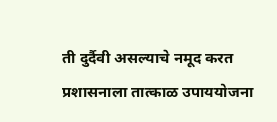ती दुर्दैवी असल्याचे नमूद करत प्रशासनाला तात्काळ उपाययोजना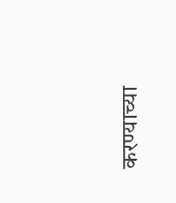करण्याच्या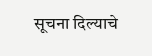सूचना दिल्याचे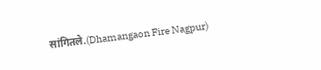सांगितले.(Dhamangaon Fire Nagpur)